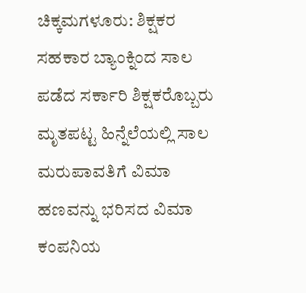ಚಿಕ್ಕಮಗಳೂರು: ಶಿಕ್ಷಕರ ಸಹಕಾರ ಬ್ಯಾಂಕ್ನಿಂದ ಸಾಲ ಪಡೆದ ಸರ್ಕಾರಿ ಶಿಕ್ಷಕರೊಬ್ಬರು ಮೃತಪಟ್ಟ ಹಿನ್ನೆಲೆಯಲ್ಲಿ ಸಾಲ ಮರುಪಾವತಿಗೆ ವಿಮಾ ಹಣವನ್ನು ಭರಿಸದ ವಿಮಾ ಕಂಪನಿಯ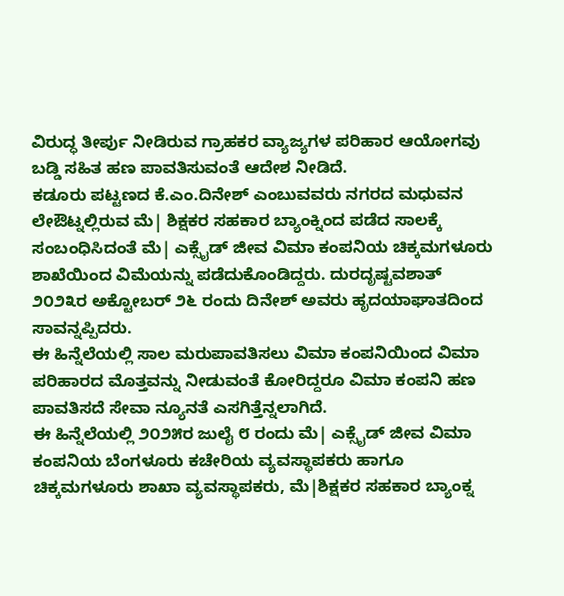ವಿರುದ್ಧ ತೀರ್ಪು ನೀಡಿರುವ ಗ್ರಾಹಕರ ವ್ಯಾಜ್ಯಗಳ ಪರಿಹಾರ ಆಯೋಗವು ಬಡ್ಡಿ ಸಹಿತ ಹಣ ಪಾವತಿಸುವಂತೆ ಆದೇಶ ನೀಡಿದೆ.
ಕಡೂರು ಪಟ್ಟಣದ ಕೆ.ಎಂ.ದಿನೇಶ್ ಎಂಬುವವರು ನಗರದ ಮಧುವನ ಲೇಔಟ್ನಲ್ಲಿರುವ ಮೆ| ಶಿಕ್ಷಕರ ಸಹಕಾರ ಬ್ಯಾಂಕ್ನಿಂದ ಪಡೆದ ಸಾಲಕ್ಕೆ ಸಂಬಂಧಿಸಿದಂತೆ ಮೆ| ಎಕ್ಸೈಡ್ ಜೀವ ವಿಮಾ ಕಂಪನಿಯ ಚಿಕ್ಕಮಗಳೂರು ಶಾಖೆಯಿಂದ ವಿಮೆಯನ್ನು ಪಡೆದುಕೊಂಡಿದ್ದರು. ದುರದೃಷ್ಟವಶಾತ್ ೨೦೨೩ರ ಅಕ್ಟೋಬರ್ ೨೬ ರಂದು ದಿನೇಶ್ ಅವರು ಹೃದಯಾಘಾತದಿಂದ ಸಾವನ್ನಪ್ಪಿದರು.
ಈ ಹಿನ್ನೆಲೆಯಲ್ಲಿ ಸಾಲ ಮರುಪಾವತಿಸಲು ವಿಮಾ ಕಂಪನಿಯಿಂದ ವಿಮಾ ಪರಿಹಾರದ ಮೊತ್ತವನ್ನು ನೀಡುವಂತೆ ಕೋರಿದ್ದರೂ ವಿಮಾ ಕಂಪನಿ ಹಣ ಪಾವತಿಸದೆ ಸೇವಾ ನ್ಯೂನತೆ ಎಸಗಿತ್ತೆನ್ನಲಾಗಿದೆ.
ಈ ಹಿನ್ನೆಲೆಯಲ್ಲಿ ೨೦೨೫ರ ಜುಲೈ ೮ ರಂದು ಮೆ| ಎಕ್ಸೈಡ್ ಜೀವ ವಿಮಾ ಕಂಪನಿಯ ಬೆಂಗಳೂರು ಕಚೇರಿಯ ವ್ಯವಸ್ಥಾಪಕರು ಹಾಗೂ ಚಿಕ್ಕಮಗಳೂರು ಶಾಖಾ ವ್ಯವಸ್ಥಾಪಕರು, ಮೆ|ಶಿಕ್ಷಕರ ಸಹಕಾರ ಬ್ಯಾಂಕ್ನ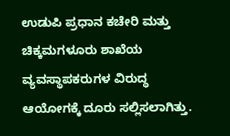ಉಡುಪಿ ಪ್ರಧಾನ ಕಚೇರಿ ಮತ್ತು ಚಿಕ್ಕಮಗಳೂರು ಶಾಖೆಯ ವ್ಯವಸ್ಥಾಪಕರುಗಳ ವಿರುದ್ಧ ಆಯೋಗಕ್ಕೆ ದೂರು ಸಲ್ಲಿಸಲಾಗಿತ್ತು.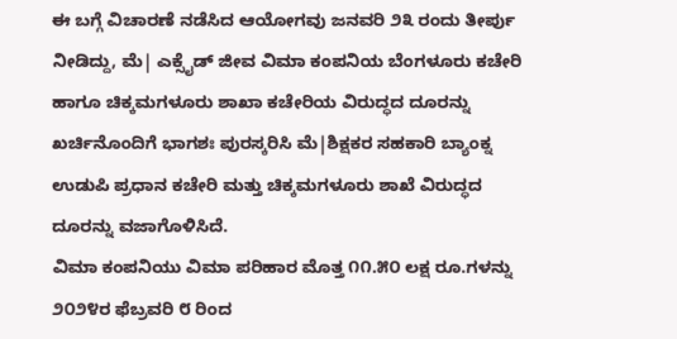ಈ ಬಗ್ಗೆ ವಿಚಾರಣೆ ನಡೆಸಿದ ಆಯೋಗವು ಜನವರಿ ೨೩ ರಂದು ತೀರ್ಪು ನೀಡಿದ್ದು, ಮೆ| ಎಕ್ಸೈಡ್ ಜೀವ ವಿಮಾ ಕಂಪನಿಯ ಬೆಂಗಳೂರು ಕಚೇರಿ ಹಾಗೂ ಚಿಕ್ಕಮಗಳೂರು ಶಾಖಾ ಕಚೇರಿಯ ವಿರುದ್ಧದ ದೂರನ್ನು ಖರ್ಚಿನೊಂದಿಗೆ ಭಾಗಶಃ ಪುರಸ್ಕರಿಸಿ ಮೆ|ಶಿಕ್ಷಕರ ಸಹಕಾರಿ ಬ್ಯಾಂಕ್ನ ಉಡುಪಿ ಪ್ರಧಾನ ಕಚೇರಿ ಮತ್ತು ಚಿಕ್ಕಮಗಳೂರು ಶಾಖೆ ವಿರುದ್ಧದ ದೂರನ್ನು ವಜಾಗೊಳಿಸಿದೆ.
ವಿಮಾ ಕಂಪನಿಯು ವಿಮಾ ಪರಿಹಾರ ಮೊತ್ತ ೧೧.೫೦ ಲಕ್ಷ ರೂ.ಗಳನ್ನು ೨೦೨೪ರ ಫೆಬ್ರವರಿ ೮ ರಿಂದ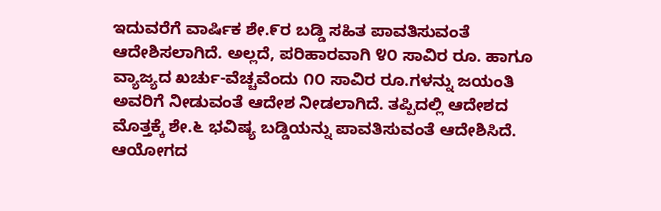ಇದುವರೆಗೆ ವಾರ್ಷಿಕ ಶೇ.೯ರ ಬಡ್ಡಿ ಸಹಿತ ಪಾವತಿಸುವಂತೆ ಆದೇಶಿಸಲಾಗಿದೆ. ಅಲ್ಲದೆ, ಪರಿಹಾರವಾಗಿ ೪೦ ಸಾವಿರ ರೂ. ಹಾಗೂ ವ್ಯಾಜ್ಯದ ಖರ್ಚು-ವೆಚ್ಚವೆಂದು ೧೦ ಸಾವಿರ ರೂ.ಗಳನ್ನು ಜಯಂತಿ ಅವರಿಗೆ ನೀಡುವಂತೆ ಆದೇಶ ನೀಡಲಾಗಿದೆ. ತಪ್ಪಿದಲ್ಲಿ ಆದೇಶದ ಮೊತ್ತಕ್ಕೆ ಶೇ.೬ ಭವಿಷ್ಯ ಬಡ್ಡಿಯನ್ನು ಪಾವತಿಸುವಂತೆ ಆದೇಶಿಸಿದೆ.
ಆಯೋಗದ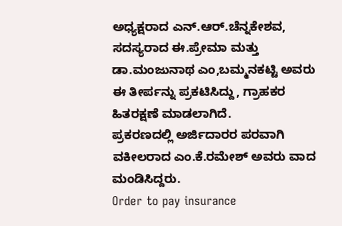ಅಧ್ಯಕ್ಷರಾದ ಎನ್.ಆರ್.ಚೆನ್ನಕೇಶವ, ಸದಸ್ಯರಾದ ಈ.ಪ್ರೇಮಾ ಮತ್ತು ಡಾ.ಮಂಜುನಾಥ ಎಂ,ಬಮ್ಮನಕಟ್ಟಿ ಅವರು ಈ ತೀರ್ಪನ್ನು ಪ್ರಕಟಿಸಿದ್ದು, ಗ್ರಾಹಕರ ಹಿತರಕ್ಷಣೆ ಮಾಡಲಾಗಿದೆ.
ಪ್ರಕರಣದಲ್ಲಿ ಅರ್ಜಿದಾರರ ಪರವಾಗಿ ವಕೀಲರಾದ ಎಂ.ಕೆ.ರಮೇಶ್ ಅವರು ವಾದ ಮಂಡಿಸಿದ್ದರು.
Order to pay insurance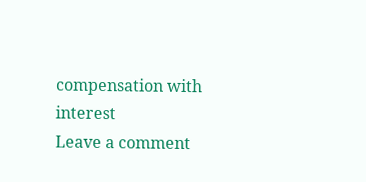compensation with interest
Leave a comment